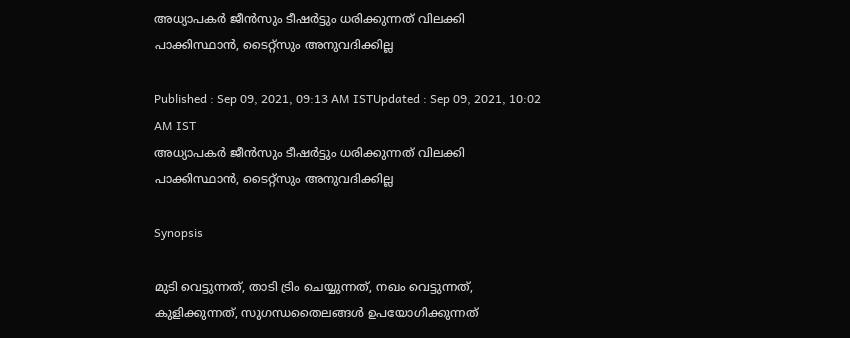അധ്യാപകർ ജീൻസും ടീഷർട്ടും ധരിക്കുന്നത് വിലക്കി പാക്കിസ്ഥാൻ, ടൈറ്റ്സും അനുവദിക്കില്ല

Published : Sep 09, 2021, 09:13 AM ISTUpdated : Sep 09, 2021, 10:02 AM IST
അധ്യാപകർ ജീൻസും ടീഷർട്ടും ധരിക്കുന്നത് വിലക്കി പാക്കിസ്ഥാൻ, ടൈറ്റ്സും അനുവദിക്കില്ല

Synopsis

മുടി വെട്ടുന്നത്, താടി ട്രിം ചെയ്യുന്നത്, നഖം വെട്ടുന്നത്, കുളിക്കുന്നത്, സുഗന്ധതൈലങ്ങൾ ഉപയോഗിക്കുന്നത്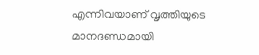എന്നിവയാണ് വൃത്തിയുടെ മാനദണ്ഡമായി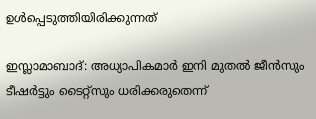ഉൾപ്പെടുത്തിയിരിക്കുന്നത്

ഇസ്ലാമാബാദ്: അധ്യാപികമാർ ഇനി മുതൽ ജീൻസും ടീഷർട്ടും ടൈറ്റ്സും ധരിക്കരുതെന്ന്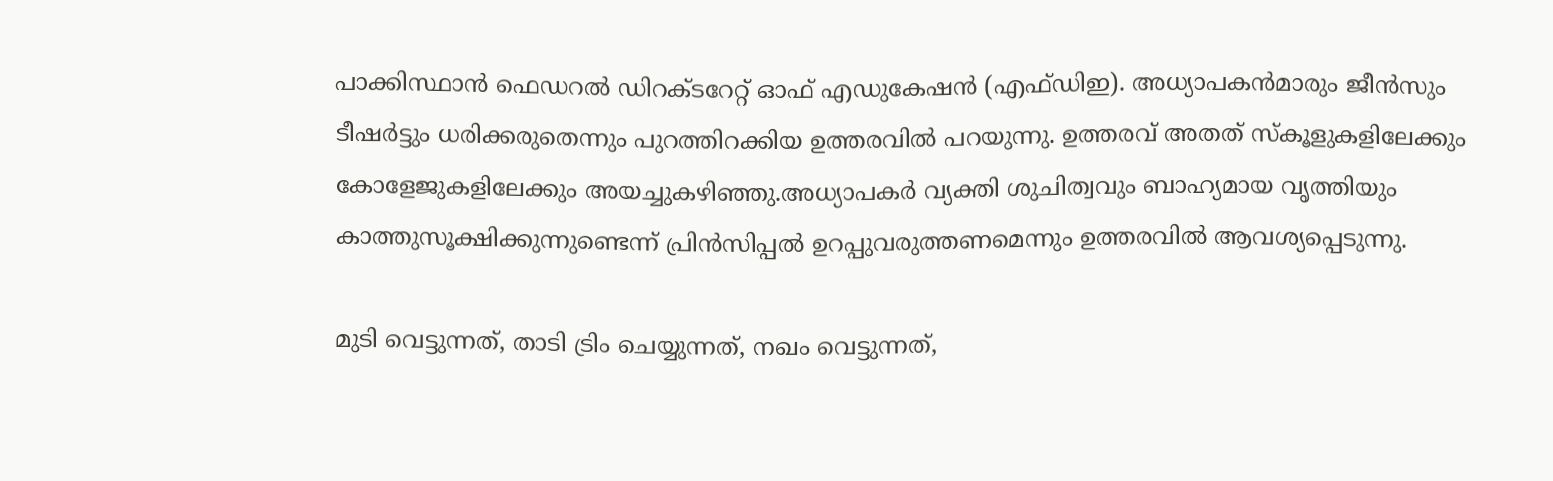പാക്കിസ്ഥാൻ ഫെഡറൽ ഡിറക്ടറേറ്റ് ഓഫ് എഡുകേഷൻ (എഫ്ഡിഇ). അധ്യാപകൻമാരും ജീൻസും ടീഷർട്ടും ധരിക്കരുതെന്നും പുറത്തിറക്കിയ ഉത്തരവിൽ പറയുന്നു. ഉത്തരവ് അതത് സ്കൂളുകളിലേക്കും കോളേജുകളിലേക്കും അയച്ചുകഴിഞ്ഞു.അധ്യാപകർ വ്യക്തി ശുചിത്വവും ബാഹ്യമായ വൃത്തിയും കാത്തുസൂക്ഷിക്കുന്നുണ്ടെന്ന് പ്രിൻസിപ്പൽ ഉറപ്പുവരുത്തണമെന്നും ഉത്തരവിൽ ആവശ്യപ്പെടുന്നു.

മുടി വെട്ടുന്നത്, താടി ട്രിം ചെയ്യുന്നത്, നഖം വെട്ടുന്നത്,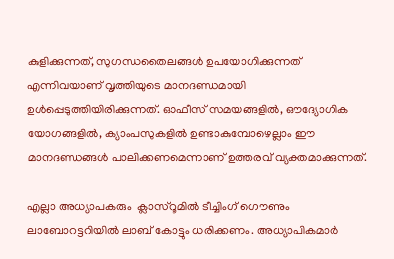കുളിക്കുന്നത്, സുഗന്ധതൈലങ്ങൾ ഉപയോഗിക്കുന്നത് എന്നിവയാണ് വൃത്തിയുടെ മാനദണ്ഡമായി ഉൾപ്പെടുത്തിയിരിക്കുന്നത്. ഓഫീസ് സമയങ്ങളിൽ, ഔദ്യോഗിക യോഗങ്ങളിൽ, ക്യാംപസുകളിൽ ഉണ്ടാകുമ്പോഴെല്ലാം ഈ മാനദണ്ഡങ്ങൾ പാലിക്കണമെന്നാണ് ഉത്തരവ് വ്യക്തമാക്കുന്നത്.

എല്ലാ അധ്യാപകരും  ക്ലാസ്റൂമിൽ ടീച്ചിംഗ് ഗൌണും ലാബോറട്ടറിയിൽ ലാബ് കോട്ടും ധരിക്കണം. അധ്യാപികമാർ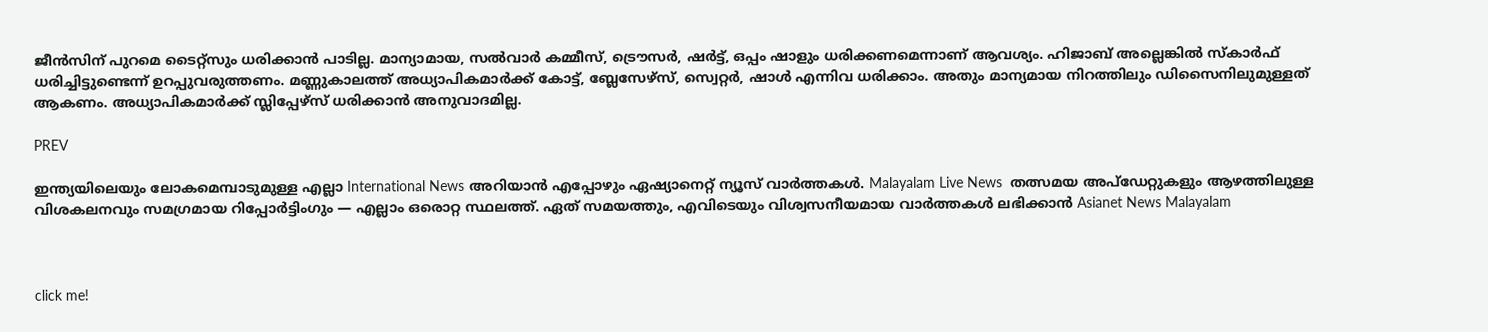ജീൻസിന് പുറമെ ടൈറ്റ്സും ധരിക്കാൻ പാടില്ല. മാന്യാമായ, സൽവാർ കമ്മീസ്, ട്രൌസർ, ഷർട്ട്, ഒപ്പം ഷാളും ധരിക്കണമെന്നാണ് ആവശ്യം. ഹിജാബ് അല്ലെങ്കിൽ സ്കാർഫ് ധരിച്ചിട്ടുണ്ടെന്ന് ഉറപ്പുവരുത്തണം. മണ്ണുകാലത്ത് അധ്യാപികമാർക്ക് കോട്ട്, ബ്ലേസേഴ്സ്, സ്വെറ്റർ, ഷാൾ എന്നിവ ധരിക്കാം. അതും മാന്യമായ നിറത്തിലും ഡിസൈനിലുമുള്ളത് ആകണം. അധ്യാപികമാർക്ക് സ്ലിപ്പേഴ്സ് ധരിക്കാൻ അനുവാദമില്ല.

PREV

ഇന്ത്യയിലെയും ലോകമെമ്പാടുമുള്ള എല്ലാ International News അറിയാൻ എപ്പോഴും ഏഷ്യാനെറ്റ് ന്യൂസ് വാർത്തകൾ. Malayalam Live News  തത്സമയ അപ്‌ഡേറ്റുകളും ആഴത്തിലുള്ള വിശകലനവും സമഗ്രമായ റിപ്പോർട്ടിംഗും — എല്ലാം ഒരൊറ്റ സ്ഥലത്ത്. ഏത് സമയത്തും, എവിടെയും വിശ്വസനീയമായ വാർത്തകൾ ലഭിക്കാൻ Asianet News Malayalam



click me!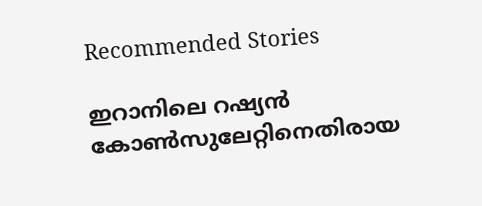Recommended Stories

ഇറാനിലെ റഷ്യൻ കോണ്‍സുലേറ്റിനെതിരായ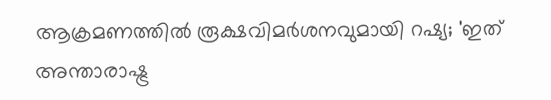ആക്രമണത്തിൽ രൂക്ഷവിമർശനവുമായി റഷ്യ; 'ഇത് അന്താരാഷ്ട്ര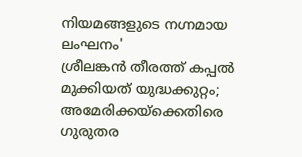നിയമങ്ങളുടെ നഗ്നമായ ലംഘനം'
ശ്രീലങ്കൻ തീരത്ത് കപ്പൽ മുക്കിയത് യുദ്ധക്കുറ്റം; അമേരിക്കയ്ക്കെതിരെ ഗുരുതര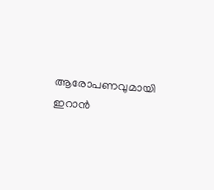ആരോപണവുമായി ഇറാൻ